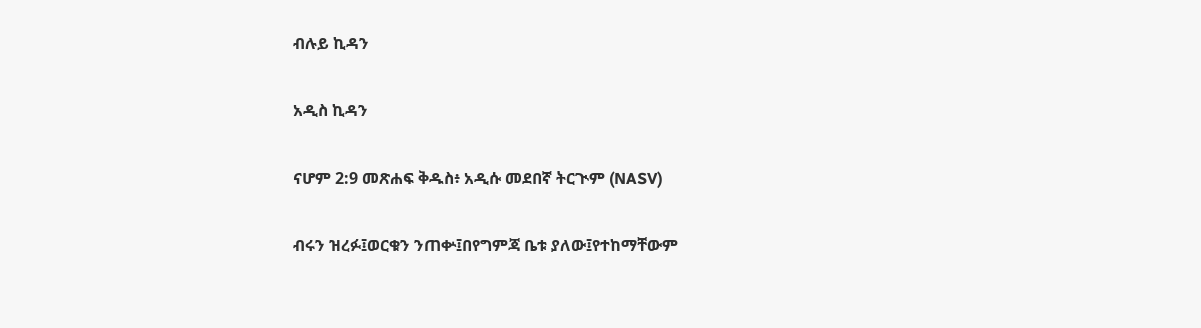ብሉይ ኪዳን

አዲስ ኪዳን

ናሆም 2:9 መጽሐፍ ቅዱስ፥ አዲሱ መደበኛ ትርጒም (NASV)

ብሩን ዝረፉ፤ወርቁን ንጠቍ፤በየግምጃ ቤቱ ያለው፤የተከማቸውም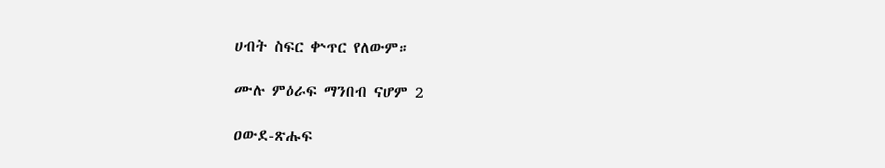ሀብት ስፍር ቍጥር የለውም።

ሙሉ ምዕራፍ ማንበብ ናሆም 2

ዐውደ-ጽሑፍ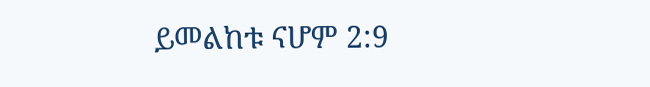ይመልከቱ ናሆም 2:9